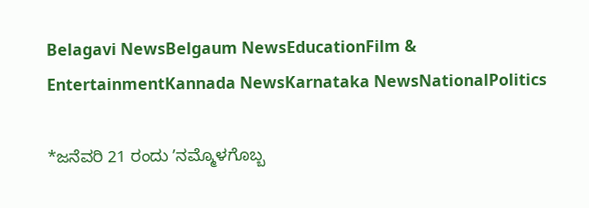Belagavi NewsBelgaum NewsEducationFilm & EntertainmentKannada NewsKarnataka NewsNationalPolitics

*ಜನೆವರಿ 21 ರಂದು ʼನಮ್ಮೊಳಗೊಬ್ಬ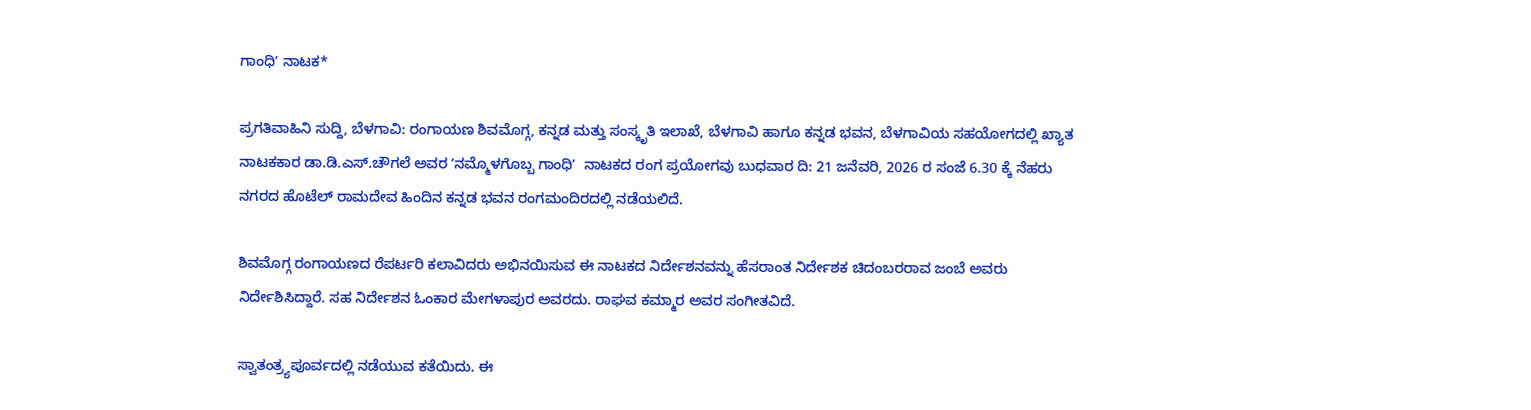ಗಾಂಧಿʼ ನಾಟಕ*

ಪ್ರಗತಿವಾಹಿನಿ ಸುದ್ದಿ, ಬೆಳಗಾವಿ: ರಂಗಾಯಣ ಶಿವಮೊಗ್ಗ, ಕನ್ನಡ ಮತ್ತು ಸಂಸ್ಕೃತಿ ಇಲಾಖೆ, ಬೆಳಗಾವಿ ಹಾಗೂ ಕನ್ನಡ ಭವನ, ಬೆಳಗಾವಿಯ ಸಹಯೋಗದಲ್ಲಿ ಖ್ಯಾತ ನಾಟಕಕಾರ ಡಾ.ಡಿ.ಎಸ್.ಚೌಗಲೆ ಅವರ ʼನಮ್ಮೊಳಗೊಬ್ಬ ಗಾಂಧಿʼ  ನಾಟಕದ ರಂಗ ಪ್ರಯೋಗವು ಬುಧವಾರ ದಿ: 21 ಜನೆವರಿ, 2026 ರ ಸಂಜೆ 6.30 ಕ್ಕೆ ನೆಹರು ನಗರದ ಹೊಟೆಲ್‌ ರಾಮದೇವ ಹಿಂದಿನ ಕನ್ನಡ ಭವನ ರಂಗಮಂದಿರದಲ್ಲಿ ನಡೆಯಲಿದೆ.

ಶಿವಮೊಗ್ಗ ರಂಗಾಯಣದ ರೆಪರ್ಟರಿ ಕಲಾವಿದರು ಅಭಿನಯಿಸುವ ಈ ನಾಟಕದ ನಿರ್ದೇಶನವನ್ನು ಹೆಸರಾಂತ ನಿರ್ದೇಶಕ ಚಿದಂಬರರಾವ ಜಂಬೆ ಅವರು ನಿರ್ದೇಶಿಸಿದ್ದಾರೆ. ಸಹ ನಿರ್ದೇಶನ ಓಂಕಾರ ಮೇಗಳಾಪುರ ಅವರದು. ರಾಘವ ಕಮ್ಮಾರ ಅವರ ಸಂಗೀತವಿದೆ.

ಸ್ವಾತಂತ್ರ್ಯಪೂರ್ವದಲ್ಲಿ ನಡೆಯುವ ಕತೆಯಿದು. ಈ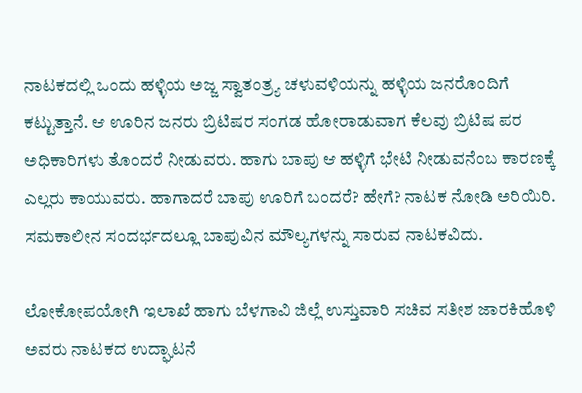ನಾಟಕದಲ್ಲಿ ಒಂದು ಹಳ್ಳಿಯ ಅಜ್ಜ ಸ್ವಾತಂತ್ರ್ಯ ಚಳುವಳಿಯನ್ನು ಹಳ್ಳಿಯ ಜನರೊಂದಿಗೆ ಕಟ್ಟುತ್ತಾನೆ. ಆ ಊರಿನ ಜನರು ಬ್ರಿಟಿಷರ ಸಂಗಡ ಹೋರಾಡುವಾಗ ಕೆಲವು ಬ್ರಿಟಿಷ ಪರ ಅಧಿಕಾರಿಗಳು ತೊಂದರೆ ನೀಡುವರು. ಹಾಗು ಬಾಪು ಆ ಹಳ್ಳಿಗೆ ಭೇಟಿ ನೀಡುವನೆಂಬ ಕಾರಣಕ್ಕೆ ಎಲ್ಲರು ಕಾಯುವರು. ಹಾಗಾದರೆ ಬಾಪು ಊರಿಗೆ ಬಂದರೆ? ಹೇಗೆ? ನಾಟಕ ನೋಡಿ ಅರಿಯಿರಿ. ಸಮಕಾಲೀನ ಸಂದರ್ಭದಲ್ಲೂ ಬಾಪುವಿನ ಮೌಲ್ಯಗಳನ್ನು ಸಾರುವ ನಾಟಕವಿದು.

ಲೋಕೋಪಯೋಗಿ ಇಲಾಖೆ ಹಾಗು ಬೆಳಗಾವಿ ಜಿಲ್ಲೆ ಉಸ್ತುವಾರಿ ಸಚಿವ ಸತೀಶ ಜಾರಕಿಹೊಳಿ ಅವರು ನಾಟಕದ ಉದ್ಘಾಟನೆ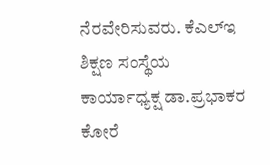ನೆರವೇರಿಸುವರು. ಕೆಎಲ್‌ಇ ಶಿಕ್ಷಣ ಸಂಸ್ಥೆಯ ಕಾರ್ಯಾಧ್ಯಕ್ಷ ಡಾ.ಪ್ರಭಾಕರ ಕೋರೆ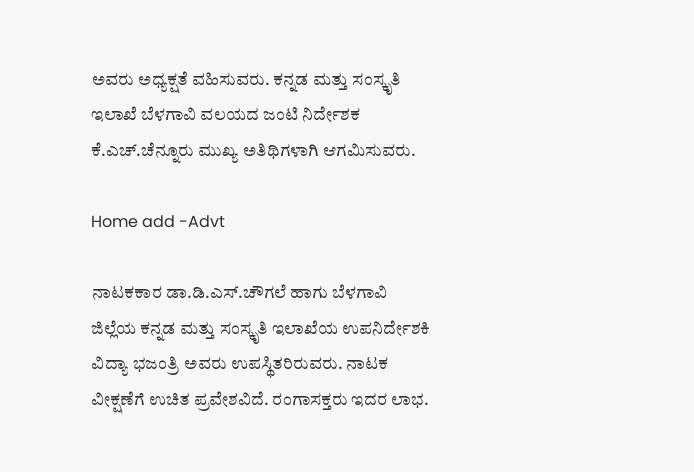ಅವರು ಅಧ್ಯಕ್ಷತೆ ವಹಿಸುವರು. ಕನ್ನಡ ಮತ್ತು ಸಂಸ್ಕೃತಿ ಇಲಾಖೆ ಬೆಳಗಾವಿ ವಲಯದ ಜಂಟಿ ನಿರ್ದೇಶಕ ಕೆ.ಎಚ್.ಚೆನ್ನೂರು ಮುಖ್ಯ ಅತಿಥಿಗಳಾಗಿ ಆಗಮಿಸುವರು.

Home add -Advt

ನಾಟಕಕಾರ ಡಾ.ಡಿ.ಎಸ್.ಚೌಗಲೆ ಹಾಗು ಬೆಳಗಾವಿ ಜಿಲ್ಲೆಯ ಕನ್ನಡ ಮತ್ತು ಸಂಸ್ಕೃತಿ ಇಲಾಖೆಯ ಉಪನಿರ್ದೇಶಕಿ ವಿದ್ಯಾ ಭಜಂತ್ರಿ ಅವರು ಉಪಸ್ಥಿತರಿರುವರು. ನಾಟಕ ವೀಕ್ಷಣೆಗೆ ಉಚಿತ ಪ್ರವೇಶವಿದೆ. ರಂಗಾಸಕ್ತರು ಇದರ ಲಾಭ.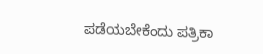ಪಡೆಯಬೇಕೆಂದು ಪತ್ರಿಕಾ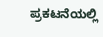ಪ್ರಕಟನೆಯಲ್ಲಿ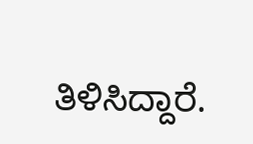ತಿಳಿಸಿದ್ದಾರೆ.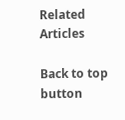Related Articles

Back to top button